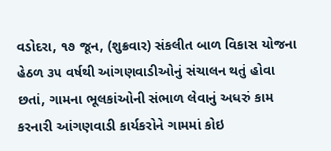વડોદરા, ૧૭ જૂન, (શુક્રવાર) સંકલીત બાળ વિકાસ યોજના હેઠળ ૩૫ વર્ષથી આંગણવાડીઓનું સંચાલન થતું હોવા છતાં, ગામના ભૂલકાંઓની સંભાળ લેવાનું અધરું કામ કરનારી આંગણવાડી કાર્યકરોને ગામમાં કોઇ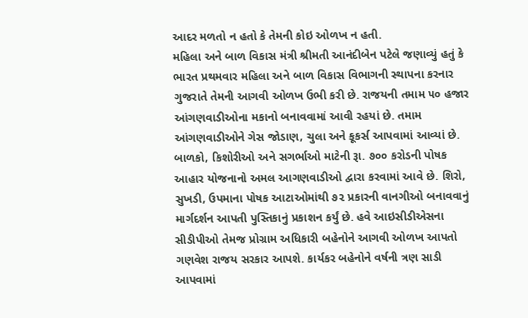આદર મળતો ન હતો કે તેમની કોઇ ઓળખ ન હતી.
મહિલા અને બાળ વિકાસ મંત્રી શ્રીમતી આનંદીબેન પટેલે જણાવ્યું હતું કે ભારત પ્રથમવાર મહિલા અને બાળ વિકાસ વિભાગની સ્થાપના કરનાર ગુજરાતે તેમની આગવી ઓળખ ઉભી કરી છે. રાજયની તમામ ૫૦ હજાર આંગણવાડીઓના મકાનો બનાવવામાં આવી રહયાં છે. તમામ આંગણવાડીઓને ગેસ જોડાણ, ચુલા અને કૂકર્સ આપવામાં આવ્યાં છે. બાળકો, કિશોરીઓ અને સગર્ભાઓ માટેની રૂા. ૭૦૦ કરોડની પોષક આહાર યોજનાનો અમલ આગણવાડીઓ દ્વારા કરવામાં આવે છે. શિરો, સુખડી, ઉપમાના પોષક આટાઓમાંથી ૭૨ પ્રકારની વાનગીઓ બનાવવાનું માર્ગદર્શન આપતી પુસ્તિકાનું પ્રકાશન કર્યું છે. હવે આઇસીડીએસના સીડીપીઓ તેમજ પ્રોગ્રામ અધિકારી બહેનોને આગવી ઓળખ આપતો ગણવેશ રાજય સરકાર આપશે. કાર્યકર બહેનોને વર્ષની ત્રણ સાડી આપવામાં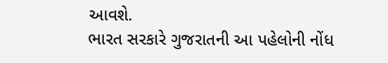આવશે.
ભારત સરકારે ગુજરાતની આ પહેલોની નોંધ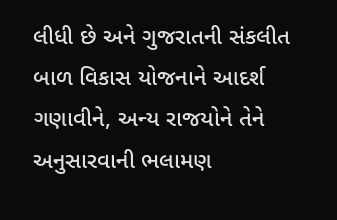લીધી છે અને ગુજરાતની સંકલીત બાળ વિકાસ યોજનાને આદર્શ ગણાવીને, અન્ય રાજયોને તેને અનુસારવાની ભલામણ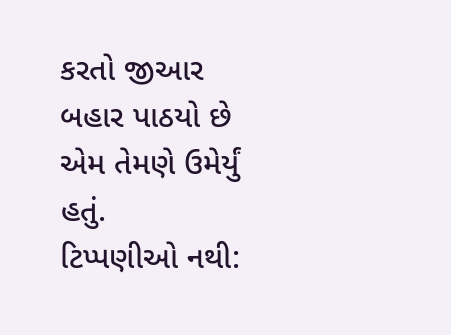કરતો જીઆર બહાર પાઠયો છે એમ તેમણે ઉમેર્યું હતું.
ટિપ્પણીઓ નથી: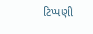ટિપ્પણી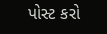પોસ્ટ કરો